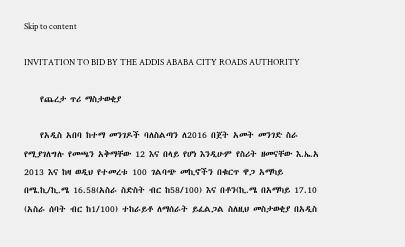Skip to content

INVITATION TO BID BY THE ADDIS ABABA CITY ROADS AUTHORITY

    የጨረታ ጥሪ ማስታወቂያ

    የአዲስ አበባ ከተማ መንገዶች ባለስልጣን ለ2016 በጀት አመት መንገድ ስራ የሚያገለግሉ የመጫን አቅማቸው 12 እና በላይ የሆነ እንዲሁም የስሪት ዘመናቸው እ.ኤ.አ 2013 እና ከዛ ወዲህ የተመረቱ 100 ገልባጭ መኪኖችን በቁርጥ ዋጋ አማካይ በሜ.ኪ/ኪ.ሜ 16.58(አስራ ስድስት ብር ከ58/100) እና በቶን(ኪ.ሜ በአማካይ 17.10 (አስራ ሰባት ብር ከ1/100) ተከራይቶ ለማሰራት ይፈልጋል ስለዚህ መስታወቂያ በአዲስ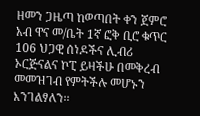ዘመን ጋዜጣ ከወጣበት ቀን ጀምሮ አብ ዋና መ/ቤት 1ኛ ፎቅ ቢሮ ቁጥር 106 ህጋዊ ሰነዶችና ሊብሪ ኦርጅናልና ኮፒ ይዛችሁ በመቅረብ መመዝገብ የምትችሉ መሆኑን እንገልፃለን፡፡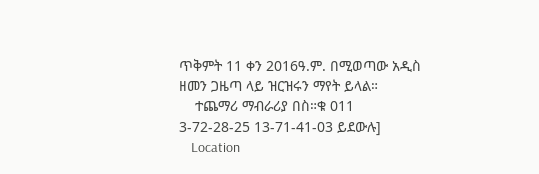ጥቅምት 11 ቀን 2016ዓ.ም. በሚወጣው አዲስ ዘመን ጋዜጣ ላይ ዝርዝሩን ማየት ይላል።
    ተጨማሪ ማብራሪያ በስ።ቁ 011 3-72-28-25 13-71-41-03 ይደውሉ]
    Location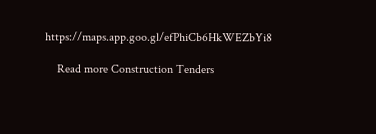https://maps.app.goo.gl/efPhiCb6HkWEZbYi8

    Read more Construction Tenders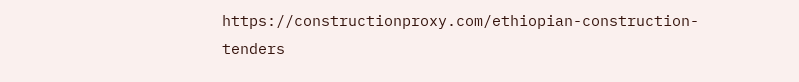https://constructionproxy.com/ethiopian-construction-tenders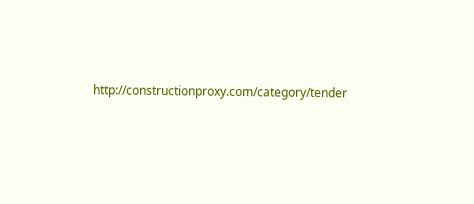http://constructionproxy.com/category/tender